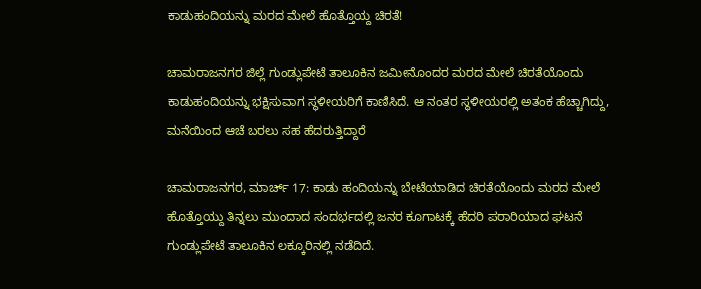ಕಾಡುಹಂದಿಯನ್ನು ಮರದ ಮೇಲೆ ಹೊತ್ತೊಯ್ದ ಚಿರತೆ!

ಚಾಮರಾಜನಗರ ಜಿಲ್ಲೆ ಗುಂಡ್ಲುಪೇಟೆ ತಾಲೂಕಿನ ಜಮೀನೊಂದರ ಮರದ ಮೇಲೆ ಚಿರತೆಯೊಂದು ಕಾಡುಹಂದಿಯನ್ನು ಭಕ್ಷಿಸುವಾಗ ಸ್ಥಳೀಯರಿಗೆ ಕಾಣಿಸಿದೆ. ಆ ನಂತರ ಸ್ಥಳೀಯರಲ್ಲಿ ಅತಂಕ ಹೆಚ್ಚಾಗಿದ್ದು, ಮನೆಯಿಂದ ಆಚೆ ಬರಲು ಸಹ ಹೆದರುತ್ತಿದ್ದಾರೆ

ಚಾಮರಾಜನಗರ, ಮಾರ್ಚ್ 17: ಕಾಡು ಹಂದಿಯನ್ನು ಬೇಟೆಯಾಡಿದ ಚಿರತೆಯೊಂದು ಮರದ ಮೇಲೆ ಹೊತ್ತೊಯ್ದು ತಿನ್ನಲು ಮುಂದಾದ ಸಂದರ್ಭದಲ್ಲಿ ಜನರ ಕೂಗಾಟಕ್ಕೆ ಹೆದರಿ ಪರಾರಿಯಾದ ಘಟನೆ ಗುಂಡ್ಲುಪೇಟೆ ತಾಲೂಕಿನ ಲಕ್ಕೂರಿನಲ್ಲಿ ನಡೆದಿದೆ.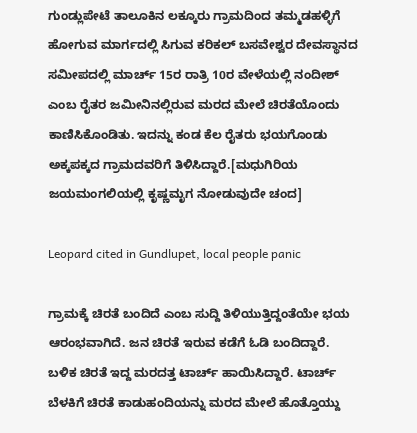ಗುಂಡ್ಲುಪೇಟೆ ತಾಲೂಕಿನ ಲಕ್ಕೂರು ಗ್ರಾಮದಿಂದ ತಮ್ಮಡಹಳ್ಳಿಗೆ ಹೋಗುವ ಮಾರ್ಗದಲ್ಲಿ ಸಿಗುವ ಕರಿಕಲ್ ಬಸವೇಶ್ವರ ದೇವಸ್ಥಾನದ ಸಮೀಪದಲ್ಲಿ ಮಾರ್ಚ್ 15ರ ರಾತ್ರಿ 10ರ ವೇಳೆಯಲ್ಲಿ ನಂದೀಶ್ ಎಂಬ ರೈತರ ಜಮೀನಿನಲ್ಲಿರುವ ಮರದ ಮೇಲೆ ಚಿರತೆಯೊಂದು ಕಾಣಿಸಿಕೊಂಡಿತು. ಇದನ್ನು ಕಂಡ ಕೆಲ ರೈತರು ಭಯಗೊಂಡು ಅಕ್ಕಪಕ್ಕದ ಗ್ರಾಮದವರಿಗೆ ತಿಳಿಸಿದ್ದಾರೆ.[ಮಧುಗಿರಿಯ ಜಯಮಂಗಲಿಯಲ್ಲಿ ಕೃಷ್ಣಮೃಗ ನೋಡುವುದೇ ಚಂದ]

Leopard cited in Gundlupet, local people panic

ಗ್ರಾಮಕ್ಕೆ ಚಿರತೆ ಬಂದಿದೆ ಎಂಬ ಸುದ್ದಿ ತಿಳಿಯುತ್ತಿದ್ದಂತೆಯೇ ಭಯ ಆರಂಭವಾಗಿದೆ. ಜನ ಚಿರತೆ ಇರುವ ಕಡೆಗೆ ಓಡಿ ಬಂದಿದ್ದಾರೆ. ಬಳಿಕ ಚಿರತೆ ಇದ್ದ ಮರದತ್ತ ಟಾರ್ಚ್ ಹಾಯಿಸಿದ್ದಾರೆ. ಟಾರ್ಚ್ ಬೆಳಕಿಗೆ ಚಿರತೆ ಕಾಡುಹಂದಿಯನ್ನು ಮರದ ಮೇಲೆ ಹೊತ್ತೊಯ್ದು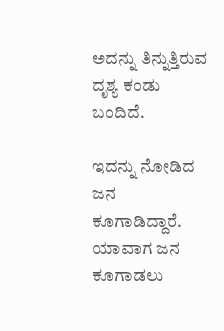ಅದನ್ನು ತಿನ್ನುತ್ತಿರುವ ದೃಶ್ಯ ಕಂಡು ಬಂದಿದೆ.

ಇದನ್ನು ನೋಡಿದ ಜನ ಕೂಗಾಡಿದ್ದಾರೆ. ಯಾವಾಗ ಜನ ಕೂಗಾಡಲು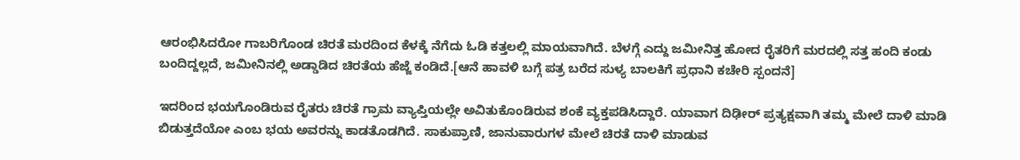ಆರಂಭಿಸಿದರೋ ಗಾಬರಿಗೊಂಡ ಚಿರತೆ ಮರದಿಂದ ಕೆಳಕ್ಕೆ ನೆಗೆದು ಓಡಿ ಕತ್ತಲಲ್ಲಿ ಮಾಯವಾಗಿದೆ. ಬೆಳಗ್ಗೆ ಎದ್ದು ಜಮೀನಿತ್ತ ಹೋದ ರೈತರಿಗೆ ಮರದಲ್ಲಿ ಸತ್ತ ಹಂದಿ ಕಂಡು ಬಂದಿದ್ದಲ್ಲದೆ, ಜಮೀನಿನಲ್ಲಿ ಅಡ್ಡಾಡಿದ ಚಿರತೆಯ ಹೆಜ್ಜೆ ಕಂಡಿದೆ.[ಆನೆ ಹಾವಳಿ ಬಗ್ಗೆ ಪತ್ರ ಬರೆದ ಸುಳ್ಯ ಬಾಲಕಿಗೆ ಪ್ರಧಾನಿ ಕಚೇರಿ ಸ್ಪಂದನೆ]

ಇದರಿಂದ ಭಯಗೊಂಡಿರುವ ರೈತರು ಚಿರತೆ ಗ್ರಾಮ ವ್ಯಾಪ್ತಿಯಲ್ಲೇ ಅವಿತುಕೊಂಡಿರುವ ಶಂಕೆ ವ್ಯಕ್ತಪಡಿಸಿದ್ದಾರೆ. ಯಾವಾಗ ದಿಢೀರ್ ಪ್ರತ್ಯಕ್ಷವಾಗಿ ತಮ್ಮ ಮೇಲೆ ದಾಳಿ ಮಾಡಿ ಬಿಡುತ್ತದೆಯೋ ಎಂಬ ಭಯ ಅವರನ್ನು ಕಾಡತೊಡಗಿದೆ. ಸಾಕುಪ್ರಾಣಿ, ಜಾನುವಾರುಗಳ ಮೇಲೆ ಚಿರತೆ ದಾಳಿ ಮಾಡುವ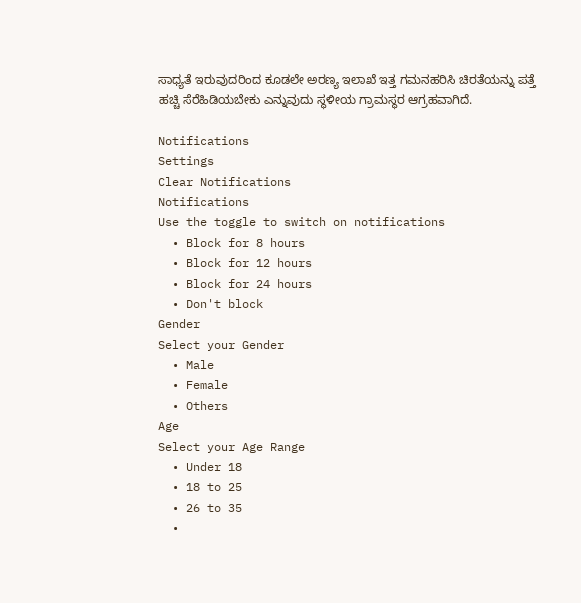ಸಾಧ್ಯತೆ ಇರುವುದರಿಂದ ಕೂಡಲೇ ಅರಣ್ಯ ಇಲಾಖೆ ಇತ್ತ ಗಮನಹರಿಸಿ ಚಿರತೆಯನ್ನು ಪತ್ತೆ ಹಚ್ಚಿ ಸೆರೆಹಿಡಿಯಬೇಕು ಎನ್ನುವುದು ಸ್ಥಳೀಯ ಗ್ರಾಮಸ್ಥರ ಆಗ್ರಹವಾಗಿದೆ.

Notifications
Settings
Clear Notifications
Notifications
Use the toggle to switch on notifications
  • Block for 8 hours
  • Block for 12 hours
  • Block for 24 hours
  • Don't block
Gender
Select your Gender
  • Male
  • Female
  • Others
Age
Select your Age Range
  • Under 18
  • 18 to 25
  • 26 to 35
  •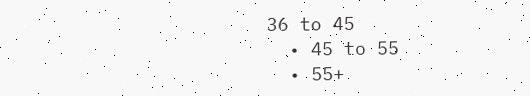36 to 45
  • 45 to 55
  • 55+